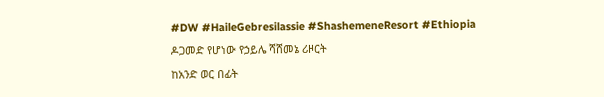#DW #HaileGebresilassie #ShashemeneResort #Ethiopia
ዶጋመድ የሆነው የኃይሌ ሻሸመኔ ሪዞርት
ከአንድ ወር በፊት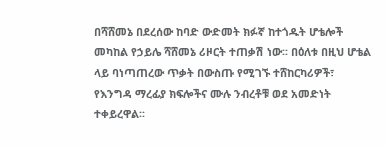በሻሸመኔ በደረሰው ከባድ ውድመት ክፉኛ ከተጎዱት ሆቴሎች መካከል የኃይሌ ሻሸመኔ ሪዞርት ተጠቃሽ ነው፡፡ በዕለቱ በዚህ ሆቴል ላይ ባነጣጠረው ጥቃት በውስጡ የሚገኙ ተሸከርካሪዎች፣ የእንግዳ ማረፊያ ክፍሎችና ሙሉ ንብረቶቹ ወደ አመድነት ተቀይረዋል፡፡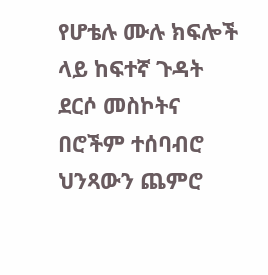የሆቴሉ ሙሉ ክፍሎች ላይ ከፍተኛ ጉዳት ደርሶ መስኮትና በሮችም ተሰባብሮ ህንጻውን ጨምሮ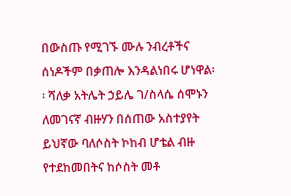በውስጡ የሚገኙ ሙሉ ንብረቶችና ሰነዶችም በቃጠሎ እንዳልነበሩ ሆነዋል፡፡ ሻለቃ አትሌት ኃይሌ ገ/ስላሴ ሰሞኑን ለመገናኛ ብዙሃን በሰጠው አስተያየት ይህኛው ባለሶስት ኮከብ ሆቴል ብዙ የተደከመበትና ከሶስት መቶ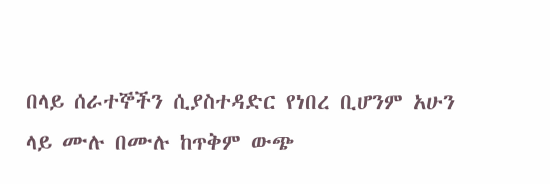በላይ ሰራተኞችን ሲያስተዳድር የነበረ ቢሆንም አሁን ላይ ሙሉ በሙሉ ከጥቅም ውጭ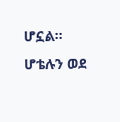ሆኗል፡፡ ሆቴሉን ወደ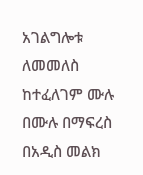አገልግሎቱ ለመመለስ ከተፈለገም ሙሉ በሙሉ በማፍረስ በአዲስ መልክ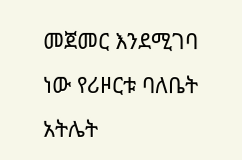መጀመር እንደሚገባ ነው የሪዞርቱ ባለቤት አትሌት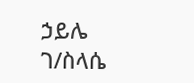ኃይሌ ገ/ስላሴ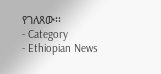የገለጸው፡፡
- Category
- Ethiopian News